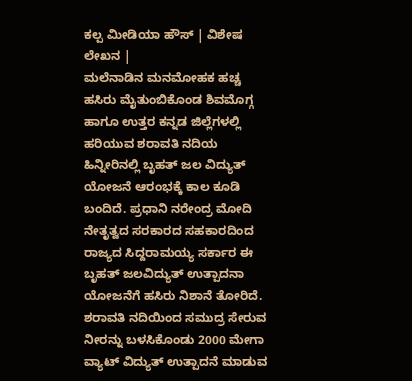ಕಲ್ಪ ಮೀಡಿಯಾ ಹೌಸ್ | ವಿಶೇಷ ಲೇಖನ |
ಮಲೆನಾಡಿನ ಮನಮೋಹಕ ಹಚ್ಚ ಹಸಿರು ಮೈತುಂಬಿಕೊಂಡ ಶಿವಮೊಗ್ಗ ಹಾಗೂ ಉತ್ತರ ಕನ್ನಡ ಜಿಲ್ಲೆಗಳಲ್ಲಿ ಹರಿಯುವ ಶರಾವತಿ ನದಿಯ ಹಿನ್ನೀರಿನಲ್ಲಿ ಬೃಹತ್ ಜಲ ವಿದ್ಯುತ್ ಯೋಜನೆ ಆರಂಭಕ್ಕೆ ಕಾಲ ಕೂಡಿ ಬಂದಿದೆ. ಪ್ರಧಾನಿ ನರೇಂದ್ರ ಮೋದಿ ನೇತೃತ್ವದ ಸರಕಾರದ ಸಹಕಾರದಿಂದ ರಾಜ್ಯದ ಸಿದ್ದರಾಮಯ್ಯ ಸರ್ಕಾರ ಈ ಬೃಹತ್ ಜಲವಿದ್ಯುತ್ ಉತ್ಪಾದನಾ ಯೋಜನೆಗೆ ಹಸಿರು ನಿಶಾನೆ ತೋರಿದೆ. ಶರಾವತಿ ನದಿಯಿಂದ ಸಮುದ್ರ ಸೇರುವ ನೀರನ್ನು ಬಳಸಿಕೊಂಡು 2000 ಮೇಗಾ ವ್ಯಾಟ್ ವಿದ್ಯುತ್ ಉತ್ಪಾದನೆ ಮಾಡುವ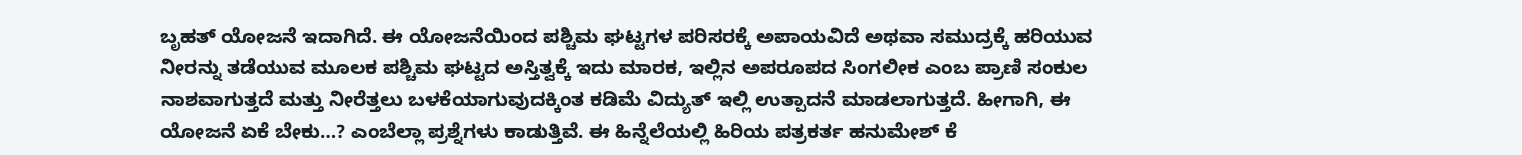ಬೃಹತ್ ಯೋಜನೆ ಇದಾಗಿದೆ. ಈ ಯೋಜನೆಯಿಂದ ಪಶ್ಚಿಮ ಘಟ್ಟಗಳ ಪರಿಸರಕ್ಕೆ ಅಪಾಯವಿದೆ ಅಥವಾ ಸಮುದ್ರಕ್ಕೆ ಹರಿಯುವ ನೀರನ್ನು ತಡೆಯುವ ಮೂಲಕ ಪಶ್ಚಿಮ ಘಟ್ಟದ ಅಸ್ತಿತ್ವಕ್ಕೆ ಇದು ಮಾರಕ, ಇಲ್ಲಿನ ಅಪರೂಪದ ಸಿಂಗಲೀಕ ಎಂಬ ಪ್ರಾಣಿ ಸಂಕುಲ ನಾಶವಾಗುತ್ತದೆ ಮತ್ತು ನೀರೆತ್ತಲು ಬಳಕೆಯಾಗುವುದಕ್ಕಿಂತ ಕಡಿಮೆ ವಿದ್ಯುತ್ ಇಲ್ಲಿ ಉತ್ಪಾದನೆ ಮಾಡಲಾಗುತ್ತದೆ. ಹೀಗಾಗಿ, ಈ ಯೋಜನೆ ಏಕೆ ಬೇಕು…? ಎಂಬೆಲ್ಲಾ ಪ್ರಶ್ನೆಗಳು ಕಾಡುತ್ತಿವೆ. ಈ ಹಿನ್ನೆಲೆಯಲ್ಲಿ ಹಿರಿಯ ಪತ್ರಕರ್ತ ಹನುಮೇಶ್ ಕೆ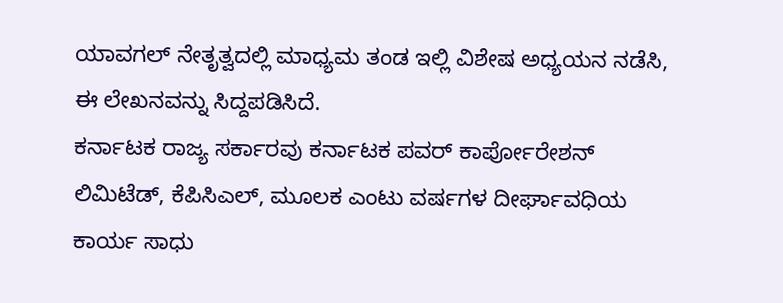ಯಾವಗಲ್ ನೇತೃತ್ವದಲ್ಲಿ ಮಾಧ್ಯಮ ತಂಡ ಇಲ್ಲಿ ವಿಶೇಷ ಅಧ್ಯಯನ ನಡೆಸಿ, ಈ ಲೇಖನವನ್ನು ಸಿದ್ದಪಡಿಸಿದೆ.
ಕರ್ನಾಟಕ ರಾಜ್ಯ ಸರ್ಕಾರವು ಕರ್ನಾಟಕ ಪವರ್ ಕಾರ್ಪೋರೇಶನ್ ಲಿಮಿಟೆಡ್, ಕೆಪಿಸಿಎಲ್, ಮೂಲಕ ಎಂಟು ವರ್ಷಗಳ ದೀರ್ಘಾವಧಿಯ ಕಾರ್ಯ ಸಾಧು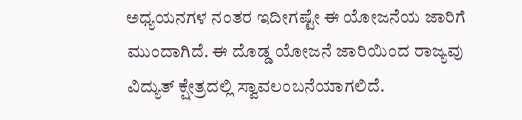ಅಧ್ಯಯನಗಳ ನಂತರ ಇದೀಗಷ್ಟೇ ಈ ಯೋಜನೆಯ ಜಾರಿಗೆ ಮುಂದಾಗಿದೆ. ಈ ದೊಡ್ಡ ಯೋಜನೆ ಜಾರಿಯಿಂದ ರಾಜ್ಯವು ವಿದ್ಯುತ್ ಕ್ಷೇತ್ರದಲ್ಲಿ ಸ್ವಾವಲಂಬನೆಯಾಗಲಿದೆ.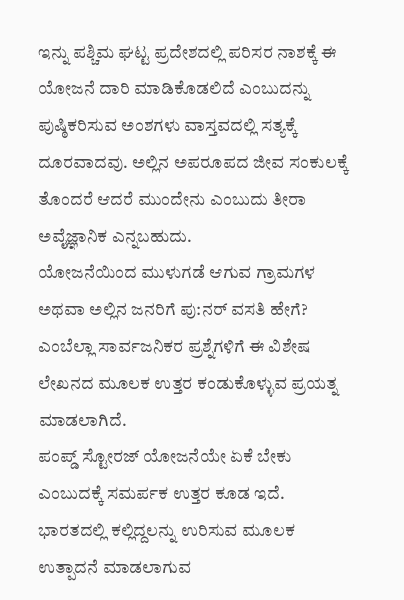ಇನ್ನು ಪಶ್ಚಿಮ ಘಟ್ಟ ಪ್ರದೇಶದಲ್ಲಿ ಪರಿಸರ ನಾಶಕ್ಕೆ ಈ ಯೋಜನೆ ದಾರಿ ಮಾಡಿಕೊಡಲಿದೆ ಎಂಬುದನ್ನು ಪುಷ್ಠಿಕರಿಸುವ ಅಂಶಗಳು ವಾಸ್ತವದಲ್ಲಿ ಸತ್ಯಕ್ಕೆ ದೂರವಾದವು. ಅಲ್ಲಿನ ಅಪರೂಪದ ಜೀವ ಸಂಕುಲಕ್ಕೆ ತೊಂದರೆ ಆದರೆ ಮುಂದೇನು ಎಂಬುದು ತೀರಾ ಅವೈಜ್ಞಾನಿಕ ಎನ್ನಬಹುದು.
ಯೋಜನೆಯಿಂದ ಮುಳುಗಡೆ ಆಗುವ ಗ್ರಾಮಗಳ ಅಥವಾ ಅಲ್ಲಿನ ಜನರಿಗೆ ಪು:ನರ್ ವಸತಿ ಹೇಗೆ? ಎಂಬೆಲ್ಲಾ ಸಾರ್ವಜನಿಕರ ಪ್ರಶ್ನೆಗಳಿಗೆ ಈ ವಿಶೇಷ ಲೇಖನದ ಮೂಲಕ ಉತ್ತರ ಕಂಡುಕೊಳ್ಳುವ ಪ್ರಯತ್ನ ಮಾಡಲಾಗಿದೆ.
ಪಂಪ್ಡ್ ಸ್ಟೋರಜ್ ಯೋಜನೆಯೇ ಏಕೆ ಬೇಕು ಎಂಬುದಕ್ಕೆ ಸಮರ್ಪಕ ಉತ್ತರ ಕೂಡ ಇದೆ. ಭಾರತದಲ್ಲಿ ಕಲ್ಲಿದ್ದಲನ್ನು ಉರಿಸುವ ಮೂಲಕ ಉತ್ಪಾದನೆ ಮಾಡಲಾಗುವ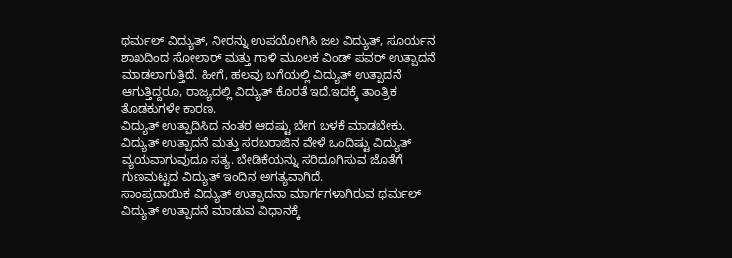ಥರ್ಮಲ್ ವಿದ್ಯುತ್, ನೀರನ್ನು ಉಪಯೋಗಿಸಿ ಜಲ ವಿದ್ಯುತ್, ಸೂರ್ಯನ ಶಾಖದಿಂದ ಸೋಲಾರ್ ಮತ್ತು ಗಾಳಿ ಮೂಲಕ ವಿಂಡ್ ಪವರ್ ಉತ್ಪಾದನೆ ಮಾಡಲಾಗುತ್ತಿದೆ. ಹೀಗೆ, ಹಲವು ಬಗೆಯಲ್ಲಿ ವಿದ್ಯುತ್ ಉತ್ಪಾದನೆ ಆಗುತ್ತಿದ್ದರೂ, ರಾಜ್ಯದಲ್ಲಿ ವಿದ್ಯುತ್ ಕೊರತೆ ಇದೆ.ಇದಕ್ಕೆ ತಾಂತ್ರಿಕ ತೊಡಕುಗಳೇ ಕಾರಣ.
ವಿದ್ಯುತ್ ಉತ್ಪಾದಿಸಿದ ನಂತರ ಆದಷ್ಟು ಬೇಗ ಬಳಕೆ ಮಾಡಬೇಕು. ವಿದ್ಯುತ್ ಉತ್ಪಾದನೆ ಮತ್ತು ಸರಬರಾಜಿನ ವೇಳೆ ಒಂದಿಷ್ಟು ವಿದ್ಯುತ್ ವ್ಯಯವಾಗುವುದೂ ಸತ್ಯ. ಬೇಡಿಕೆಯನ್ನು ಸರಿದೂಗಿಸುವ ಜೊತೆಗೆ ಗುಣಮಟ್ಟದ ವಿದ್ಯುತ್ ಇಂದಿನ ಅಗತ್ಯವಾಗಿದೆ.
ಸಾಂಪ್ರದಾಯಿಕ ವಿದ್ಯುತ್ ಉತ್ಪಾದನಾ ಮಾರ್ಗಗಳಾಗಿರುವ ಥರ್ಮಲ್ ವಿದ್ಯುತ್ ಉತ್ಪಾದನೆ ಮಾಡುವ ವಿಧಾನಕ್ಕೆ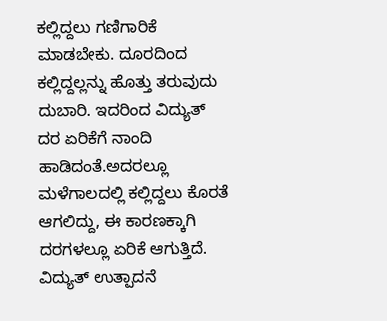ಕಲ್ಲಿದ್ದಲು ಗಣಿಗಾರಿಕೆ ಮಾಡಬೇಕು. ದೂರದಿಂದ ಕಲ್ಲಿದ್ದಲ್ಲನ್ನು ಹೊತ್ತು ತರುವುದು ದುಬಾರಿ. ಇದರಿಂದ ವಿದ್ಯುತ್ ದರ ಏರಿಕೆಗೆ ನಾಂದಿ ಹಾಡಿದಂತೆ.ಅದರಲ್ಲೂ ಮಳೆಗಾಲದಲ್ಲಿ ಕಲ್ಲಿದ್ದಲು ಕೊರತೆ ಆಗಲಿದ್ದು, ಈ ಕಾರಣಕ್ಕಾಗಿ ದರಗಳಲ್ಲೂ ಏರಿಕೆ ಆಗುತ್ತಿದೆ.
ವಿದ್ಯುತ್ ಉತ್ಪಾದನೆ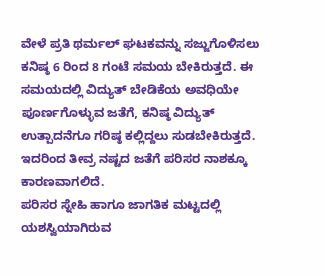ವೇಳೆ ಪ್ರತಿ ಥರ್ಮಲ್ ಘಟಕವನ್ನು ಸಜ್ಜುಗೊಳಿಸಲು ಕನಿಷ್ಠ 6 ರಿಂದ 8 ಗಂಟೆ ಸಮಯ ಬೇಕಿರುತ್ತದೆ. ಈ ಸಮಯದಲ್ಲಿ ವಿದ್ಯುತ್ ಬೇಡಿಕೆಯ ಅವಧಿಯೇ ಪೂರ್ಣಗೊಳ್ಳುವ ಜತೆಗೆ, ಕನಿಷ್ಠ ವಿದ್ಯುತ್ ಉತ್ಪಾದನೆಗೂ ಗರಿಷ್ಠ ಕಲ್ಲಿದ್ದಲು ಸುಡಬೇಕಿರುತ್ತದೆ. ಇದರಿಂದ ತೀವ್ರ ನಷ್ಟದ ಜತೆಗೆ ಪರಿಸರ ನಾಶಕ್ಕೂ ಕಾರಣವಾಗಲಿದೆ.
ಪರಿಸರ ಸ್ನೇಹಿ ಹಾಗೂ ಜಾಗತಿಕ ಮಟ್ಟದಲ್ಲಿ ಯಶಸ್ವಿಯಾಗಿರುವ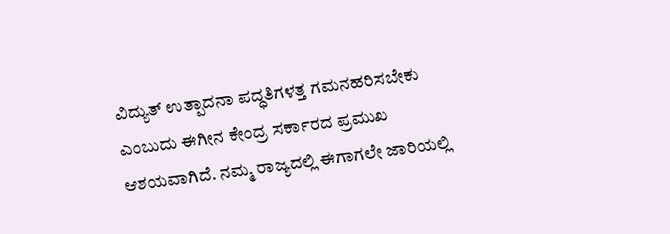ವಿದ್ಯುತ್ ಉತ್ಪಾದನಾ ಪದ್ಧತಿಗಳತ್ತ ಗಮನಹರಿಸಬೇಕು ಎಂಬುದು ಈಗೀನ ಕೇಂದ್ರ ಸರ್ಕಾರದ ಪ್ರಮುಖ ಆಶಯವಾಗಿದೆ. ನಮ್ಮ ರಾಜ್ಯದಲ್ಲಿ ಈಗಾಗಲೇ ಜಾರಿಯಲ್ಲಿ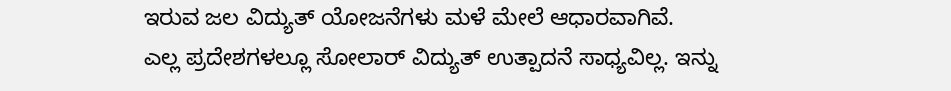ಇರುವ ಜಲ ವಿದ್ಯುತ್ ಯೋಜನೆಗಳು ಮಳೆ ಮೇಲೆ ಆಧಾರವಾಗಿವೆ.
ಎಲ್ಲ ಪ್ರದೇಶಗಳಲ್ಲೂ ಸೋಲಾರ್ ವಿದ್ಯುತ್ ಉತ್ಪಾದನೆ ಸಾಧ್ಯವಿಲ್ಲ. ಇನ್ನು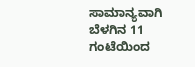ಸಾಮಾನ್ಯವಾಗಿ ಬೆಳಗಿನ 11 ಗಂಟೆಯಿಂದ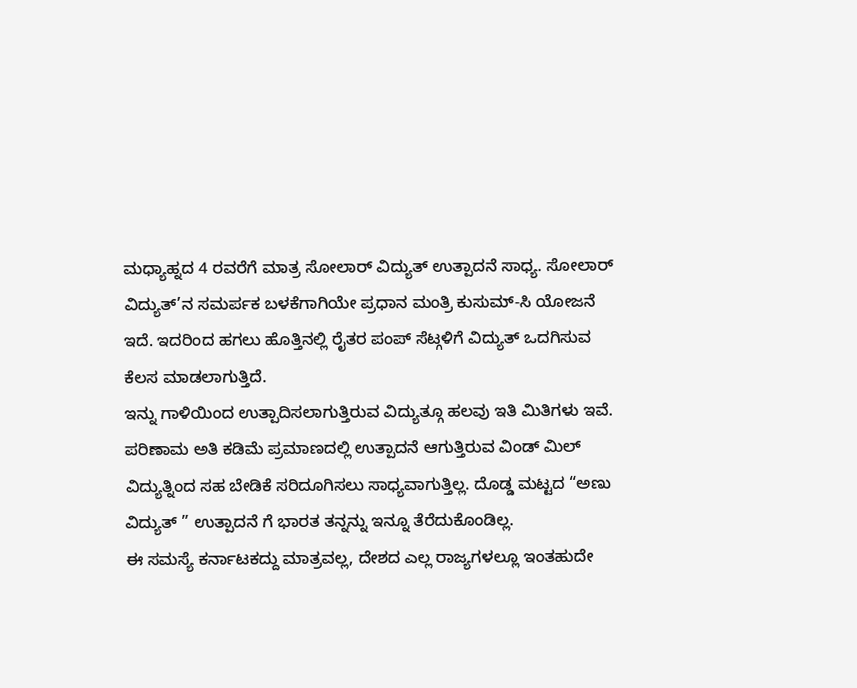ಮಧ್ಯಾಹ್ನದ 4 ರವರೆಗೆ ಮಾತ್ರ ಸೋಲಾರ್ ವಿದ್ಯುತ್ ಉತ್ಪಾದನೆ ಸಾಧ್ಯ. ಸೋಲಾರ್ ವಿದ್ಯುತ್’ನ ಸಮರ್ಪಕ ಬಳಕೆಗಾಗಿಯೇ ಪ್ರಧಾನ ಮಂತ್ರಿ ಕುಸುಮ್-ಸಿ ಯೋಜನೆ ಇದೆ. ಇದರಿಂದ ಹಗಲು ಹೊತ್ತಿನಲ್ಲಿ ರೈತರ ಪಂಪ್ ಸೆಟ್ಗಳಿಗೆ ವಿದ್ಯುತ್ ಒದಗಿಸುವ ಕೆಲಸ ಮಾಡಲಾಗುತ್ತಿದೆ.
ಇನ್ನು ಗಾಳಿಯಿಂದ ಉತ್ಪಾದಿಸಲಾಗುತ್ತಿರುವ ವಿದ್ಯುತ್ಗೂ ಹಲವು ಇತಿ ಮಿತಿಗಳು ಇವೆ. ಪರಿಣಾಮ ಅತಿ ಕಡಿಮೆ ಪ್ರಮಾಣದಲ್ಲಿ ಉತ್ಪಾದನೆ ಆಗುತ್ತಿರುವ ವಿಂಡ್ ಮಿಲ್ ವಿದ್ಯುತ್ನಿಂದ ಸಹ ಬೇಡಿಕೆ ಸರಿದೂಗಿಸಲು ಸಾಧ್ಯವಾಗುತ್ತಿಲ್ಲ. ದೊಡ್ಡ ಮಟ್ಟದ “ಅಣು ವಿದ್ಯುತ್ ” ಉತ್ಪಾದನೆ ಗೆ ಭಾರತ ತನ್ನನ್ನು ಇನ್ನೂ ತೆರೆದುಕೊಂಡಿಲ್ಲ.
ಈ ಸಮಸ್ಯೆ ಕರ್ನಾಟಕದ್ದು ಮಾತ್ರವಲ್ಲ, ದೇಶದ ಎಲ್ಲ ರಾಜ್ಯಗಳಲ್ಲೂ ಇಂತಹುದೇ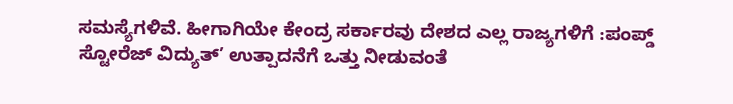ಸಮಸ್ಯೆಗಳಿವೆ. ಹೀಗಾಗಿಯೇ ಕೇಂದ್ರ ಸರ್ಕಾರವು ದೇಶದ ಎಲ್ಲ ರಾಜ್ಯಗಳಿಗೆ :ಪಂಪ್ಡ್ ಸ್ಟೋರೆಜ್ ವಿದ್ಯುತ್’ ಉತ್ಪಾದನೆಗೆ ಒತ್ತು ನೀಡುವಂತೆ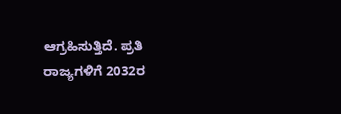ಆಗ್ರಹಿಸುತ್ತಿದೆ. ಪ್ರತಿ ರಾಜ್ಯಗಳಿಗೆ 2032ರ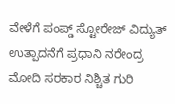ವೇಳೆಗೆ ಪಂಪ್ಡ್ ಸ್ಟೋರೇಜ್ ವಿದ್ಯುತ್ ಉತ್ಪಾದನೆಗೆ ಪ್ರಧಾನಿ ನರೇಂದ್ರ ಮೋದಿ ಸರಕಾರ ನಿಶ್ಚಿತ ಗುರಿ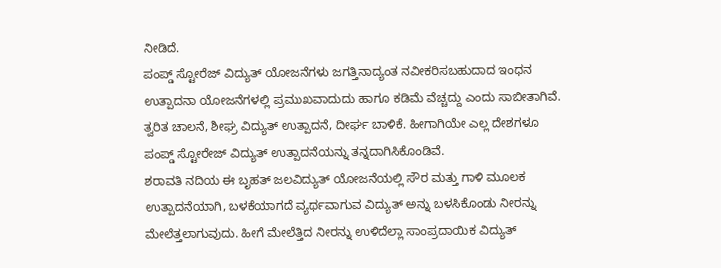ನೀಡಿದೆ.
ಪಂಪ್ಡ್ ಸ್ಟೋರೆಜ್ ವಿದ್ಯುತ್ ಯೋಜನೆಗಳು ಜಗತ್ತಿನಾದ್ಯಂತ ನವೀಕರಿಸಬಹುದಾದ ಇಂಧನ ಉತ್ಪಾದನಾ ಯೋಜನೆಗಳಲ್ಲಿ ಪ್ರಮುಖವಾದುದು ಹಾಗೂ ಕಡಿಮೆ ವೆಚ್ಚದ್ದು ಎಂದು ಸಾಬೀತಾಗಿವೆ. ತ್ವರಿತ ಚಾಲನೆ, ಶೀಘ್ರ ವಿದ್ಯುತ್ ಉತ್ಪಾದನೆ, ದೀರ್ಘ ಬಾಳಿಕೆ. ಹೀಗಾಗಿಯೇ ಎಲ್ಲ ದೇಶಗಳೂ ಪಂಪ್ಡ್ ಸ್ಟೋರೇಜ್ ವಿದ್ಯುತ್ ಉತ್ಪಾದನೆಯನ್ನು ತನ್ನದಾಗಿಸಿಕೊಂಡಿವೆ.
ಶರಾವತಿ ನದಿಯ ಈ ಬೃಹತ್ ಜಲವಿದ್ಯುತ್ ಯೋಜನೆಯಲ್ಲಿ ಸೌರ ಮತ್ತು ಗಾಳಿ ಮೂಲಕ ಉತ್ಪಾದನೆಯಾಗಿ, ಬಳಕೆಯಾಗದೆ ವ್ಯರ್ಥವಾಗುವ ವಿದ್ಯುತ್ ಅನ್ನು ಬಳಸಿಕೊಂಡು ನೀರನ್ನು ಮೇಲೆತ್ತಲಾಗುವುದು. ಹೀಗೆ ಮೇಲೆತ್ತಿದ ನೀರನ್ನು ಉಳಿದೆಲ್ಲಾ ಸಾಂಪ್ರದಾಯಿಕ ವಿದ್ಯುತ್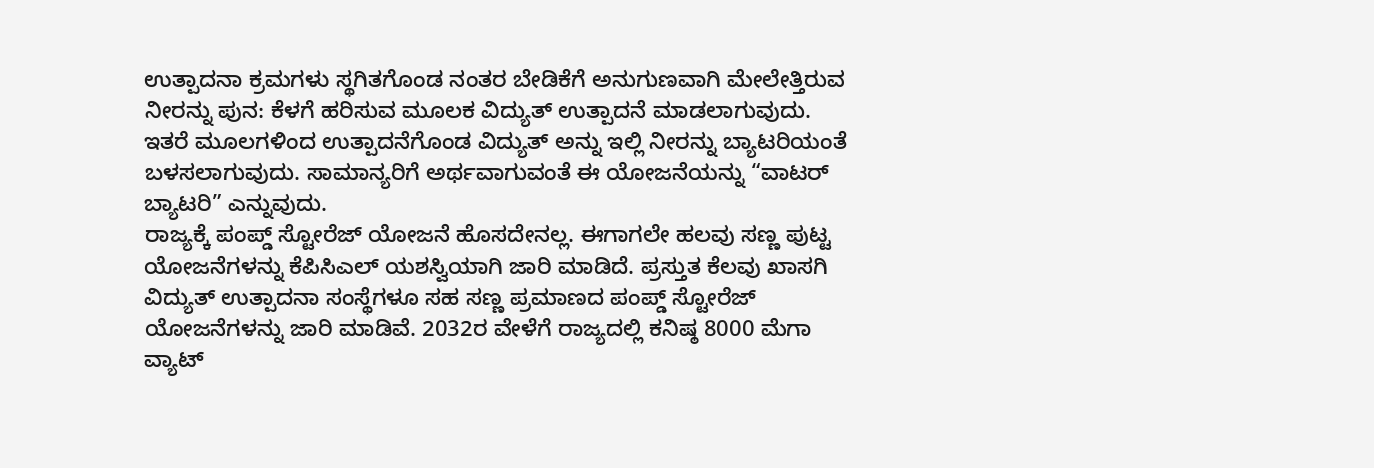ಉತ್ಪಾದನಾ ಕ್ರಮಗಳು ಸ್ಥಗಿತಗೊಂಡ ನಂತರ ಬೇಡಿಕೆಗೆ ಅನುಗುಣವಾಗಿ ಮೇಲೇತ್ತಿರುವ ನೀರನ್ನು ಪುನ: ಕೆಳಗೆ ಹರಿಸುವ ಮೂಲಕ ವಿದ್ಯುತ್ ಉತ್ಪಾದನೆ ಮಾಡಲಾಗುವುದು. ಇತರೆ ಮೂಲಗಳಿಂದ ಉತ್ಪಾದನೆಗೊಂಡ ವಿದ್ಯುತ್ ಅನ್ನು ಇಲ್ಲಿ ನೀರನ್ನು ಬ್ಯಾಟರಿಯಂತೆ ಬಳಸಲಾಗುವುದು. ಸಾಮಾನ್ಯರಿಗೆ ಅರ್ಥವಾಗುವಂತೆ ಈ ಯೋಜನೆಯನ್ನು “ವಾಟರ್ ಬ್ಯಾಟರಿ” ಎನ್ನುವುದು.
ರಾಜ್ಯಕ್ಕೆ ಪಂಪ್ಡ್ ಸ್ಟೋರೆಜ್ ಯೋಜನೆ ಹೊಸದೇನಲ್ಲ. ಈಗಾಗಲೇ ಹಲವು ಸಣ್ಣ ಪುಟ್ಟ ಯೋಜನೆಗಳನ್ನು ಕೆಪಿಸಿಎಲ್ ಯಶಸ್ವಿಯಾಗಿ ಜಾರಿ ಮಾಡಿದೆ. ಪ್ರಸ್ತುತ ಕೆಲವು ಖಾಸಗಿ ವಿದ್ಯುತ್ ಉತ್ಪಾದನಾ ಸಂಸ್ಥೆಗಳೂ ಸಹ ಸಣ್ಣ ಪ್ರಮಾಣದ ಪಂಪ್ಡ್ ಸ್ಟೋರೆಜ್ ಯೋಜನೆಗಳನ್ನು ಜಾರಿ ಮಾಡಿವೆ. 2032ರ ವೇಳೆಗೆ ರಾಜ್ಯದಲ್ಲಿ ಕನಿಷ್ಠ 8000 ಮೆಗಾ ವ್ಯಾಟ್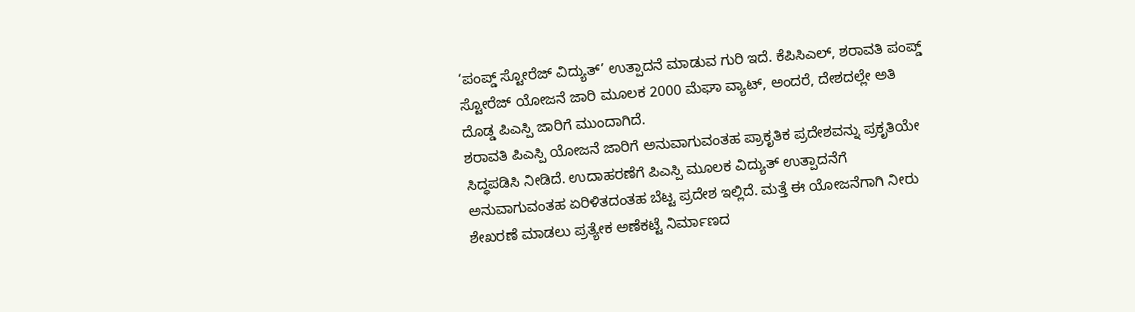‘ಪಂಪ್ಡ್ ಸ್ಟೋರೆಜ್ ವಿದ್ಯುತ್’ ಉತ್ಪಾದನೆ ಮಾಡುವ ಗುರಿ ಇದೆ. ಕೆಪಿಸಿಎಲ್, ಶರಾವತಿ ಪಂಪ್ಡ್ ಸ್ಟೋರೆಜ್ ಯೋಜನೆ ಜಾರಿ ಮೂಲಕ 2000 ಮೆಘಾ ವ್ಯಾಟ್, ಅಂದರೆ, ದೇಶದಲ್ಲೇ ಅತಿ ದೊಡ್ಡ ಪಿಎಸ್ಪಿ ಜಾರಿಗೆ ಮುಂದಾಗಿದೆ.
ಶರಾವತಿ ಪಿಎಸ್ಪಿ ಯೋಜನೆ ಜಾರಿಗೆ ಅನುವಾಗುವಂತಹ ಪ್ರಾಕೃತಿಕ ಪ್ರದೇಶವನ್ನು ಪ್ರಕೃತಿಯೇ ಸಿದ್ಧಪಡಿಸಿ ನೀಡಿದೆ. ಉದಾಹರಣೆಗೆ ಪಿಎಸ್ಪಿ ಮೂಲಕ ವಿದ್ಯುತ್ ಉತ್ಪಾದನೆಗೆ ಅನುವಾಗುವಂತಹ ಏರಿಳಿತದಂತಹ ಬೆಟ್ಟ ಪ್ರದೇಶ ಇಲ್ಲಿದೆ. ಮತ್ತೆ ಈ ಯೋಜನೆಗಾಗಿ ನೀರು ಶೇಖರಣೆ ಮಾಡಲು ಪ್ರತ್ಯೇಕ ಅಣೆಕಟ್ಟೆ ನಿರ್ಮಾಣದ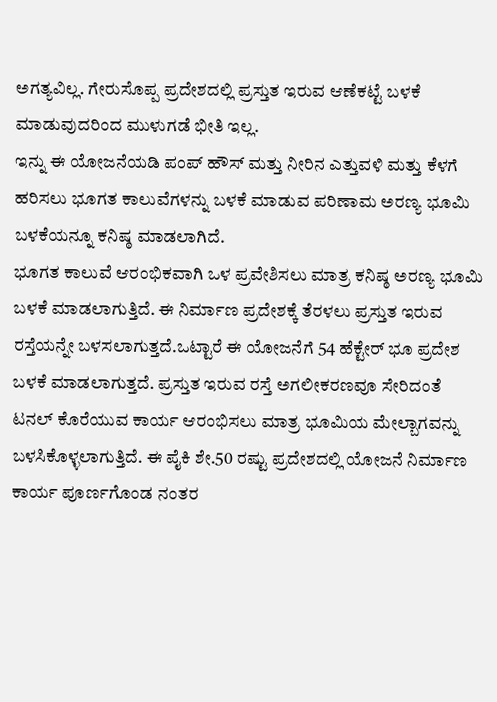ಅಗತ್ಯವಿಲ್ಲ. ಗೇರುಸೊಪ್ಪ ಪ್ರದೇಶದಲ್ಲಿ ಪ್ರಸ್ತುತ ಇರುವ ಆಣೆಕಟ್ಟೆ ಬಳಕೆ ಮಾಡುವುದರಿಂದ ಮುಳುಗಡೆ ಭೀತಿ ಇಲ್ಲ.
ಇನ್ನು ಈ ಯೋಜನೆಯಡಿ ಪಂಪ್ ಹೌಸ್ ಮತ್ತು ನೀರಿನ ಎತ್ತುವಳಿ ಮತ್ತು ಕೆಳಗೆ ಹರಿಸಲು ಭೂಗತ ಕಾಲುವೆಗಳನ್ನು ಬಳಕೆ ಮಾಡುವ ಪರಿಣಾಮ ಅರಣ್ಯ ಭೂಮಿ ಬಳಕೆಯನ್ನೂ ಕನಿಷ್ಠ ಮಾಡಲಾಗಿದೆ.
ಭೂಗತ ಕಾಲುವೆ ಆರಂಭಿಕವಾಗಿ ಒಳ ಪ್ರವೇಶಿಸಲು ಮಾತ್ರ ಕನಿಷ್ಠ ಅರಣ್ಯ ಭೂಮಿ ಬಳಕೆ ಮಾಡಲಾಗುತ್ತಿದೆ. ಈ ನಿರ್ಮಾಣ ಪ್ರದೇಶಕ್ಕೆ ತೆರಳಲು ಪ್ರಸ್ತುತ ಇರುವ ರಸ್ತೆಯನ್ನೇ ಬಳಸಲಾಗುತ್ತದೆ.ಒಟ್ಟಾರೆ ಈ ಯೋಜನೆಗೆ 54 ಹೆಕ್ಟೇರ್ ಭೂ ಪ್ರದೇಶ ಬಳಕೆ ಮಾಡಲಾಗುತ್ತದೆ. ಪ್ರಸ್ತುತ ಇರುವ ರಸ್ತೆ ಅಗಲೀಕರಣವೂ ಸೇರಿದಂತೆ ಟನಲ್ ಕೊರೆಯುವ ಕಾರ್ಯ ಆರಂಭಿಸಲು ಮಾತ್ರ ಭೂಮಿಯ ಮೇಲ್ಬಾಗವನ್ನು ಬಳಸಿಕೊಳ್ಳಲಾಗುತ್ತಿದೆ. ಈ ಪೈಕಿ ಶೇ.50 ರಷ್ಟು ಪ್ರದೇಶದಲ್ಲಿ ಯೋಜನೆ ನಿರ್ಮಾಣ ಕಾರ್ಯ ಪೂರ್ಣಗೊಂಡ ನಂತರ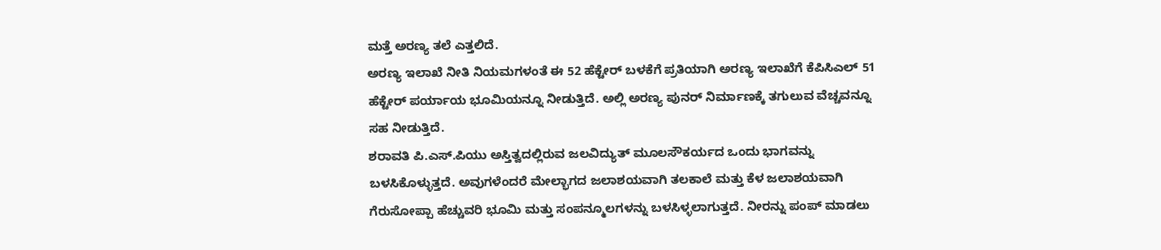ಮತ್ತೆ ಅರಣ್ಯ ತಲೆ ಎತ್ತಲಿದೆ.
ಅರಣ್ಯ ಇಲಾಖೆ ನೀತಿ ನಿಯಮಗಳಂತೆ ಈ 52 ಹೆಕ್ಟೇರ್ ಬಳಕೆಗೆ ಪ್ರತಿಯಾಗಿ ಅರಣ್ಯ ಇಲಾಖೆಗೆ ಕೆಪಿಸಿಎಲ್ 51 ಹೆಕ್ಟೇರ್ ಪರ್ಯಾಯ ಭೂಮಿಯನ್ನೂ ನೀಡುತ್ತಿದೆ. ಅಲ್ಲಿ ಅರಣ್ಯ ಪುನರ್ ನಿರ್ಮಾಣಕ್ಕೆ ತಗುಲುವ ವೆಚ್ಚವನ್ನೂ ಸಹ ನೀಡುತ್ತಿದೆ.
ಶರಾವತಿ ಪಿ.ಎಸ್.ಪಿಯು ಅಸ್ತಿತ್ವದಲ್ಲಿರುವ ಜಲವಿದ್ಯುತ್ ಮೂಲಸೌಕರ್ಯದ ಒಂದು ಭಾಗವನ್ನು ಬಳಸಿಕೊಳ್ಳುತ್ತದೆ. ಅವುಗಳೆಂದರೆ ಮೇಲ್ಭಾಗದ ಜಲಾಶಯವಾಗಿ ತಲಕಾಲೆ ಮತ್ತು ಕೆಳ ಜಲಾಶಯವಾಗಿ ಗೆರುಸೋಪ್ಪಾ ಹೆಚ್ಚುವರಿ ಭೂಮಿ ಮತ್ತು ಸಂಪನ್ಮೂಲಗಳನ್ನು ಬಳಸಿಳ್ಳಲಾಗುತ್ತದೆ. ನೀರನ್ನು ಪಂಪ್ ಮಾಡಲು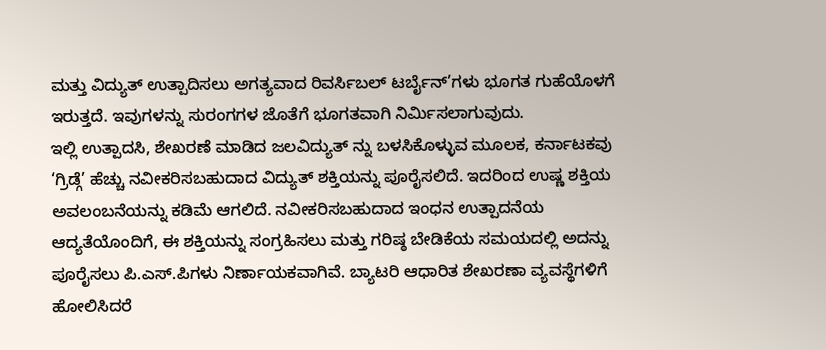ಮತ್ತು ವಿದ್ಯುತ್ ಉತ್ಪಾದಿಸಲು ಅಗತ್ಯವಾದ ರಿವರ್ಸಿಬಲ್ ಟರ್ಬೈನ್’ಗಳು ಭೂಗತ ಗುಹೆಯೊಳಗೆ ಇರುತ್ತದೆ. ಇವುಗಳನ್ನು ಸುರಂಗಗಳ ಜೊತೆಗೆ ಭೂಗತವಾಗಿ ನಿರ್ಮಿಸಲಾಗುವುದು.
ಇಲ್ಲಿ ಉತ್ಪಾದಸಿ, ಶೇಖರಣೆ ಮಾಡಿದ ಜಲವಿದ್ಯುತ್ ನ್ನು ಬಳಸಿಕೊಳ್ಳುವ ಮೂಲಕ, ಕರ್ನಾಟಕವು ‘ಗ್ರಿಡ್ಗೆ’ ಹೆಚ್ಚು ನವೀಕರಿಸಬಹುದಾದ ವಿದ್ಯುತ್ ಶಕ್ತಿಯನ್ನು ಪೂರೈಸಲಿದೆ. ಇದರಿಂದ ಉಷ್ಣ ಶಕ್ತಿಯ ಅವಲಂಬನೆಯನ್ನು ಕಡಿಮೆ ಆಗಲಿದೆ. ನವೀಕರಿಸಬಹುದಾದ ಇಂಧನ ಉತ್ಪಾದನೆಯ ಆದ್ಯತೆಯೊಂದಿಗೆ, ಈ ಶಕ್ತಿಯನ್ನು ಸಂಗ್ರಹಿಸಲು ಮತ್ತು ಗರಿಷ್ಠ ಬೇಡಿಕೆಯ ಸಮಯದಲ್ಲಿ ಅದನ್ನು ಪೂರೈಸಲು ಪಿ.ಎಸ್.ಪಿಗಳು ನಿರ್ಣಾಯಕವಾಗಿವೆ. ಬ್ಯಾಟರಿ ಆಧಾರಿತ ಶೇಖರಣಾ ವ್ಯವಸ್ಥೆಗಳಿಗೆ ಹೋಲಿಸಿದರೆ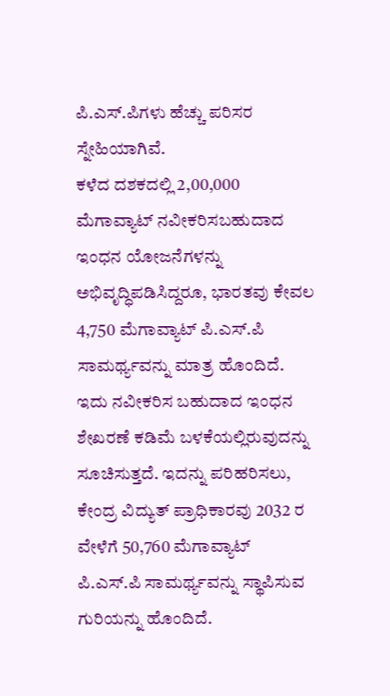ಪಿ.ಎಸ್.ಪಿಗಳು ಹೆಚ್ಚು ಪರಿಸರ ಸ್ನೇಹಿಯಾಗಿವೆ.
ಕಳೆದ ದಶಕದಲ್ಲಿ 2,00,000 ಮೆಗಾವ್ಯಾಟ್ ನವೀಕರಿಸಬಹುದಾದ ಇಂಧನ ಯೋಜನೆಗಳನ್ನು ಅಭಿವೃದ್ಧಿಪಡಿಸಿದ್ದರೂ, ಭಾರತವು ಕೇವಲ 4,750 ಮೆಗಾವ್ಯಾಟ್ ಪಿ.ಎಸ್.ಪಿ ಸಾಮರ್ಥ್ಯವನ್ನು ಮಾತ್ರ ಹೊಂದಿದೆ. ಇದು ನವೀಕರಿಸ ಬಹುದಾದ ಇಂಧನ ಶೇಖರಣೆ ಕಡಿಮೆ ಬಳಕೆಯಲ್ಲಿರುವುದನ್ನು ಸೂಚಿಸುತ್ತದೆ. ಇದನ್ನು ಪರಿಹರಿಸಲು, ಕೇಂದ್ರ ವಿದ್ಯುತ್ ಪ್ರಾಧಿಕಾರವು 2032 ರ ವೇಳೆಗೆ 50,760 ಮೆಗಾವ್ಯಾಟ್ ಪಿ.ಎಸ್.ಪಿ ಸಾಮರ್ಥ್ಯವನ್ನು ಸ್ಥಾಪಿಸುವ ಗುರಿಯನ್ನು ಹೊಂದಿದೆ.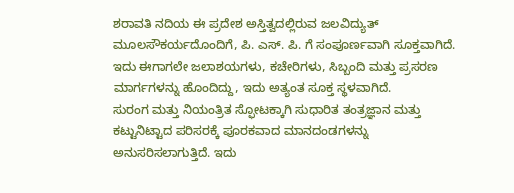ಶರಾವತಿ ನದಿಯ ಈ ಪ್ರದೇಶ ಅಸ್ತಿತ್ವದಲ್ಲಿರುವ ಜಲವಿದ್ಯುತ್ ಮೂಲಸೌಕರ್ಯದೊಂದಿಗೆ, ಪಿ. ಎಸ್. ಪಿ. ಗೆ ಸಂಪೂರ್ಣವಾಗಿ ಸೂಕ್ತವಾಗಿದೆ. ಇದು ಈಗಾಗಲೇ ಜಲಾಶಯಗಳು, ಕಚೇರಿಗಳು, ಸಿಬ್ಬಂದಿ ಮತ್ತು ಪ್ರಸರಣ ಮಾರ್ಗಗಳನ್ನು ಹೊಂದಿದ್ದು, ಇದು ಅತ್ಯಂತ ಸೂಕ್ತ ಸ್ಥಳವಾಗಿದೆ.
ಸುರಂಗ ಮತ್ತು ನಿಯಂತ್ರಿತ ಸ್ಫೋಟಕ್ಕಾಗಿ ಸುಧಾರಿತ ತಂತ್ರಜ್ಞಾನ ಮತ್ತು ಕಟ್ಟುನಿಟ್ಟಾದ ಪರಿಸರಕ್ಕೆ ಪೂರಕವಾದ ಮಾನದಂಡಗಳನ್ನು ಅನುಸರಿಸಲಾಗುತ್ತಿದೆ. ಇದು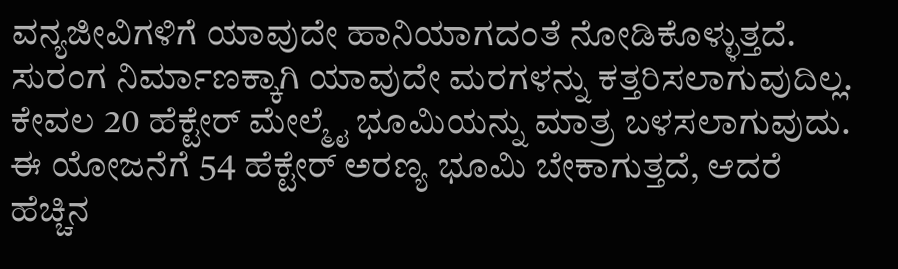ವನ್ಯಜೀವಿಗಳಿಗೆ ಯಾವುದೇ ಹಾನಿಯಾಗದಂತೆ ನೋಡಿಕೊಳ್ಳುತ್ತದೆ. ಸುರಂಗ ನಿರ್ಮಾಣಕ್ಕಾಗಿ ಯಾವುದೇ ಮರಗಳನ್ನು ಕತ್ತರಿಸಲಾಗುವುದಿಲ್ಲ. ಕೇವಲ 20 ಹೆಕ್ಟೇರ್ ಮೇಲ್ಮೈ ಭೂಮಿಯನ್ನು ಮಾತ್ರ ಬಳಸಲಾಗುವುದು.
ಈ ಯೋಜನೆಗೆ 54 ಹೆಕ್ಟೇರ್ ಅರಣ್ಯ ಭೂಮಿ ಬೇಕಾಗುತ್ತದೆ, ಆದರೆ ಹೆಚ್ಚಿನ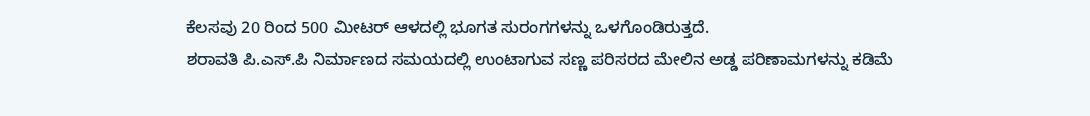ಕೆಲಸವು 20 ರಿಂದ 500 ಮೀಟರ್ ಆಳದಲ್ಲಿ ಭೂಗತ ಸುರಂಗಗಳನ್ನು ಒಳಗೊಂಡಿರುತ್ತದೆ.
ಶರಾವತಿ ಪಿ.ಎಸ್.ಪಿ ನಿರ್ಮಾಣದ ಸಮಯದಲ್ಲಿ ಉಂಟಾಗುವ ಸಣ್ಣ ಪರಿಸರದ ಮೇಲಿನ ಅಡ್ಡ ಪರಿಣಾಮಗಳನ್ನು ಕಡಿಮೆ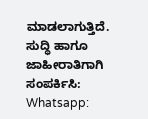ಮಾಡಲಾಗುತ್ತಿದೆ.
ಸುದ್ಧಿ ಹಾಗೂ ಜಾಹೀರಾತಿಗಾಗಿ ಸಂಪರ್ಕಿಸಿ: Whatsapp: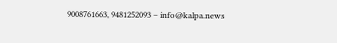9008761663, 9481252093 – info@kalpa.news